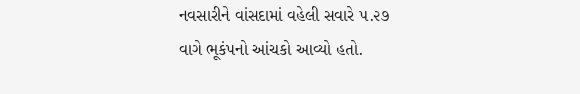નવસારીને વાંસદામાં વહેલી સવારે ૫.૨૭ વાગે ભૂકંપનો આંચકો આવ્યો હતો.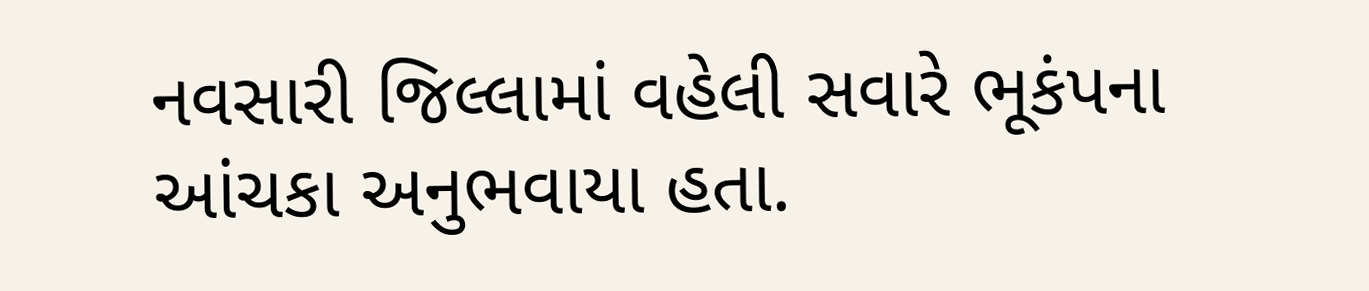નવસારી જિલ્લામાં વહેલી સવારે ભૂકંપના આંચકા અનુભવાયા હતા.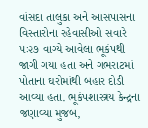વાંસદા તાલુકા અને આસપાસના વિસ્તારોના રહેવાસીઓ સવારે ૫ઃ૨૭ વાગ્યે આવેલા ભૂકંપથી જાગી ગયા હતા અને ગભરાટમાં પોતાના ઘરોમાંથી બહાર દોડી આવ્યા હતા. ભૂકંપશાસ્ત્રય કેન્દ્રના જણાવ્યા મુજબ,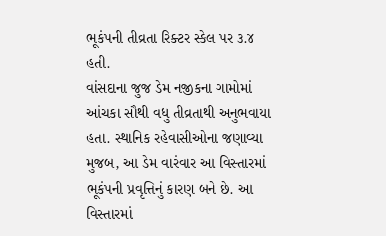ભૂકંપની તીવ્રતા રિક્ટર સ્કેલ પર ૩.૪ હતી.
વાંસદાના જુજ ડેમ નજીકના ગામોમાં આંચકા સૌથી વધુ તીવ્રતાથી અનુભવાયા હતા. સ્થાનિક રહેવાસીઓના જણાવ્યા મુજબ, આ ડેમ વારંવાર આ વિસ્તારમાં ભૂકંપની પ્રવૃત્તિનું કારણ બને છે. આ વિસ્તારમાં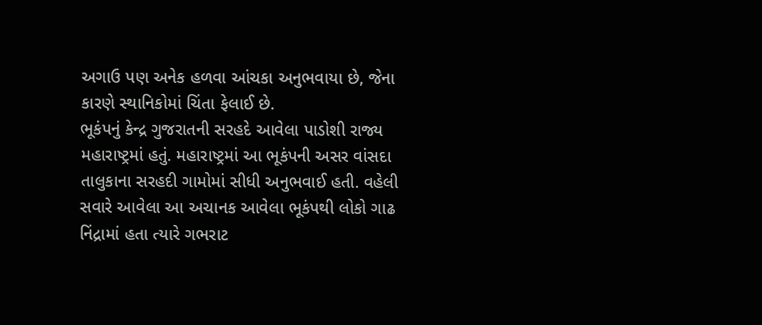અગાઉ પણ અનેક હળવા આંચકા અનુભવાયા છે, જેના કારણે સ્થાનિકોમાં ચિંતા ફેલાઈ છે.
ભૂકંપનું કેન્દ્ર ગુજરાતની સરહદે આવેલા પાડોશી રાજ્ય મહારાષ્ટ્રમાં હતું. મહારાષ્ટ્રમાં આ ભૂકંપની અસર વાંસદા તાલુકાના સરહદી ગામોમાં સીધી અનુભવાઈ હતી. વહેલી સવારે આવેલા આ અચાનક આવેલા ભૂકંપથી લોકો ગાઢ નિંદ્રામાં હતા ત્યારે ગભરાટ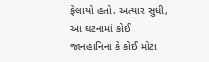ફેલાયો હતો. અત્યાર સુધી, આ ઘટનામાં કોઈ જાનહાનિના કે કોઈ મોટા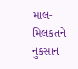માલ-મિલકતને નુકસાન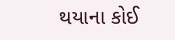થયાના કોઈ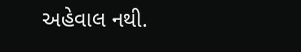અહેવાલ નથી.